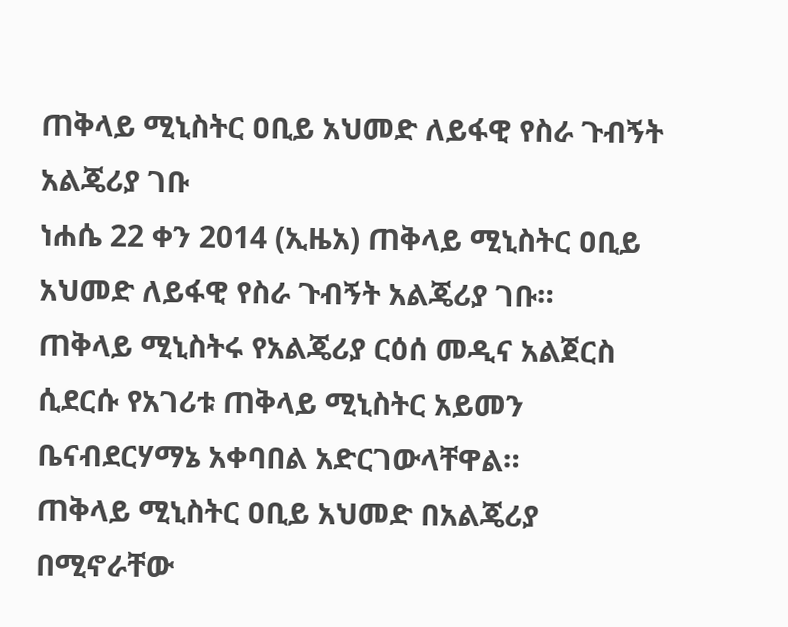ጠቅላይ ሚኒስትር ዐቢይ አህመድ ለይፋዊ የስራ ጉብኝት አልጄሪያ ገቡ
ነሐሴ 22 ቀን 2014 (ኢዜአ) ጠቅላይ ሚኒስትር ዐቢይ አህመድ ለይፋዊ የስራ ጉብኝት አልጄሪያ ገቡ።
ጠቅላይ ሚኒስትሩ የአልጄሪያ ርዕሰ መዲና አልጀርስ ሲደርሱ የአገሪቱ ጠቅላይ ሚኒስትር አይመን ቤናብደርሃማኔ አቀባበል አድርገውላቸዋል።
ጠቅላይ ሚኒስትር ዐቢይ አህመድ በአልጄሪያ በሚኖራቸው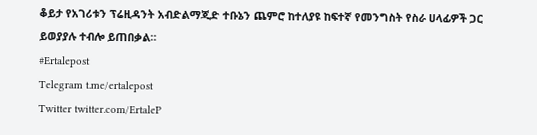ቆይታ የአገሪቱን ፕሬዚዳንት አብድልማጂድ ተቡኔን ጨምሮ ከተለያዩ ከፍተኛ የመንግስት የስራ ሀላፊዎች ጋር ይወያያሉ ተብሎ ይጠበቃል።
#Ertalepost
Telegram t.me/ertalepost
Twitter twitter.com/ErtaleP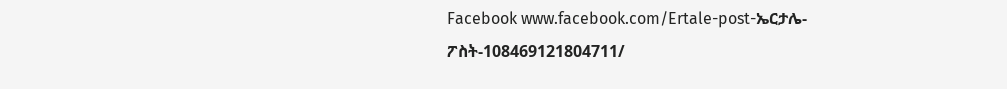Facebook www.facebook.com/Ertale-post-ኤርታሌ-ፖስት-108469121804711/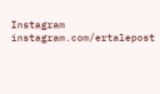Instagram instagram.com/ertalepost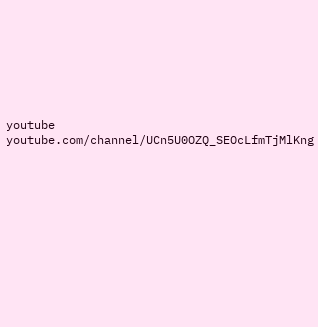youtube youtube.com/channel/UCn5U0OZQ_SEOcLfmTjMlKng